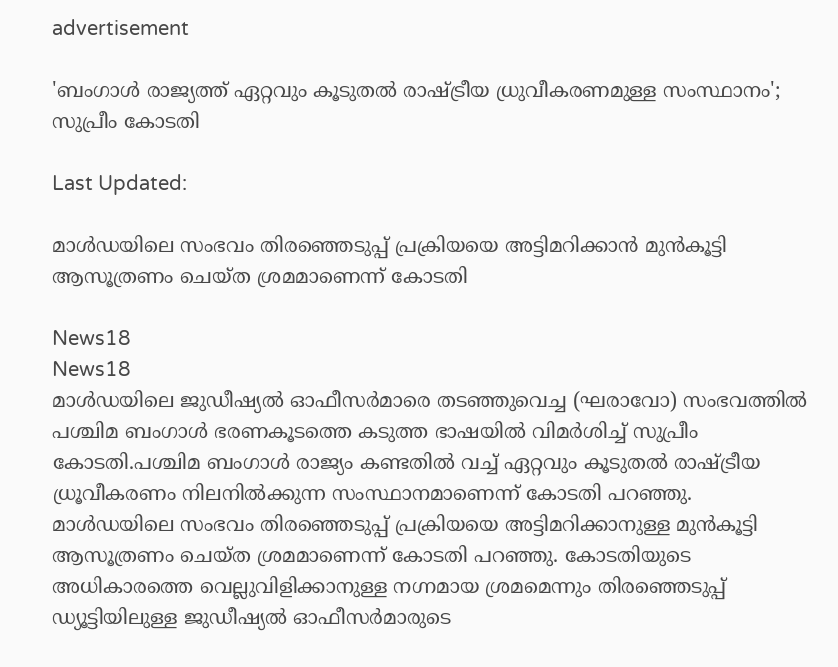advertisement

'ബംഗാൾ രാജ്യത്ത് ഏറ്റവും കൂടുതൽ രാഷ്ട്രീയ ധ്രുവീകരണമുള്ള സംസ്ഥാനം'; സുപ്രീം കോടതി

Last Updated:

മാൾഡയിലെ സംഭവം തിരഞ്ഞെടുപ്പ് പ്രക്രിയയെ അട്ടിമറിക്കാൻ മുൻകൂട്ടി ആസൂത്രണം ചെയ്ത ശ്രമമാണെന്ന് കോടതി

News18
News18
മാൾഡയിലെ ജുഡീഷ്യൽ ഓഫീസർമാരെ തടഞ്ഞുവെച്ച (ഘരാവോ) സംഭവത്തിൽ പശ്ചിമ ബംഗാൾ ഭരണകൂടത്തെ കടുത്ത ഭാഷയിൽ വിമർശിച്ച് സുപ്രീം കോടതി.പശ്ചിമ ബംഗാൾ രാജ്യം കണ്ടതിൽ വച്ച് ഏറ്റവും കൂടുതൽ രാഷ്ട്രീയ ധ്രൂവീകരണം നിലനിൽക്കുന്ന സംസ്ഥാനമാണെന്ന് കോടതി പറഞ്ഞു.
മാൾഡയിലെ സംഭവം തിരഞ്ഞെടുപ്പ് പ്രക്രിയയെ അട്ടിമറിക്കാനുള്ള മുൻകൂട്ടി ആസൂത്രണം ചെയ്ത ശ്രമമാണെന്ന് കോടതി പറഞ്ഞു. കോടതിയുടെ അധികാരത്തെ വെല്ലുവിളിക്കാനുള്ള നഗ്നമായ ശ്രമമെന്നും തിരഞ്ഞെടുപ്പ് ഡ്യൂട്ടിയിലുള്ള ജുഡീഷ്യൽ ഓഫീസർമാരുടെ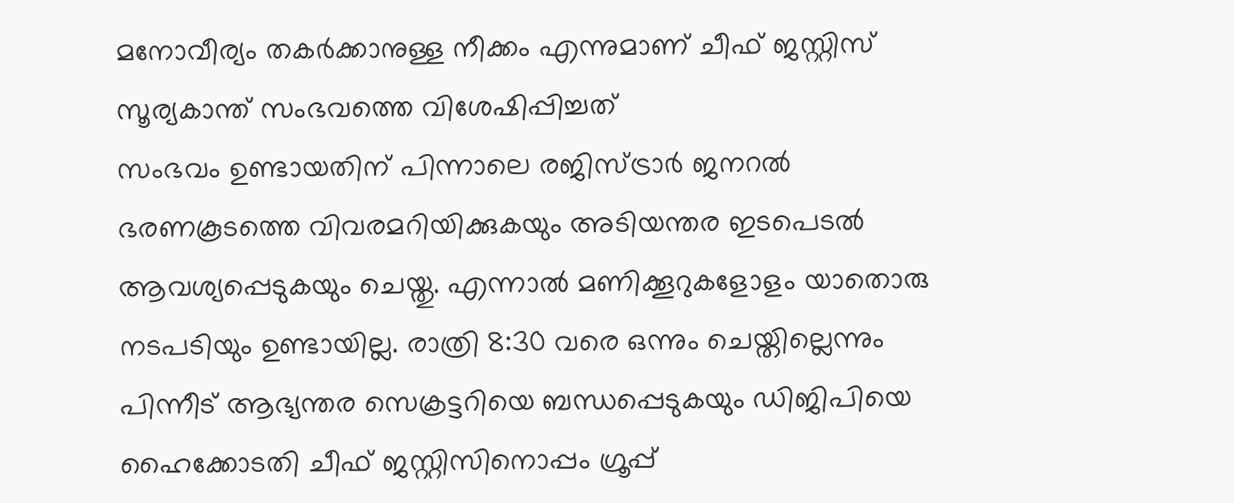മനോവീര്യം തകർക്കാനുള്ള നീക്കം എന്നുമാണ് ചീഫ് ജസ്റ്റിസ് സൂര്യകാന്ത് സംഭവത്തെ വിശേഷിപ്പിച്ചത്
സംഭവം ഉണ്ടായതിന് പിന്നാലെ രജിസ്ട്രാർ ജനറൽ ഭരണകൂടത്തെ വിവരമറിയിക്കുകയും അടിയന്തര ഇടപെടൽ ആവശ്യപ്പെടുകയും ചെയ്തു. എന്നാൽ മണിക്കൂറുകളോളം യാതൊരു നടപടിയും ഉണ്ടായില്ല. രാത്രി 8:30 വരെ ഒന്നും ചെയ്തില്ലെന്നും പിന്നീട് ആഭ്യന്തര സെക്രട്ടറിയെ ബന്ധപ്പെടുകയും ഡിജിപിയെ ഹൈക്കോടതി ചീഫ് ജസ്റ്റിസിനൊപ്പം ഗ്രൂപ്പ്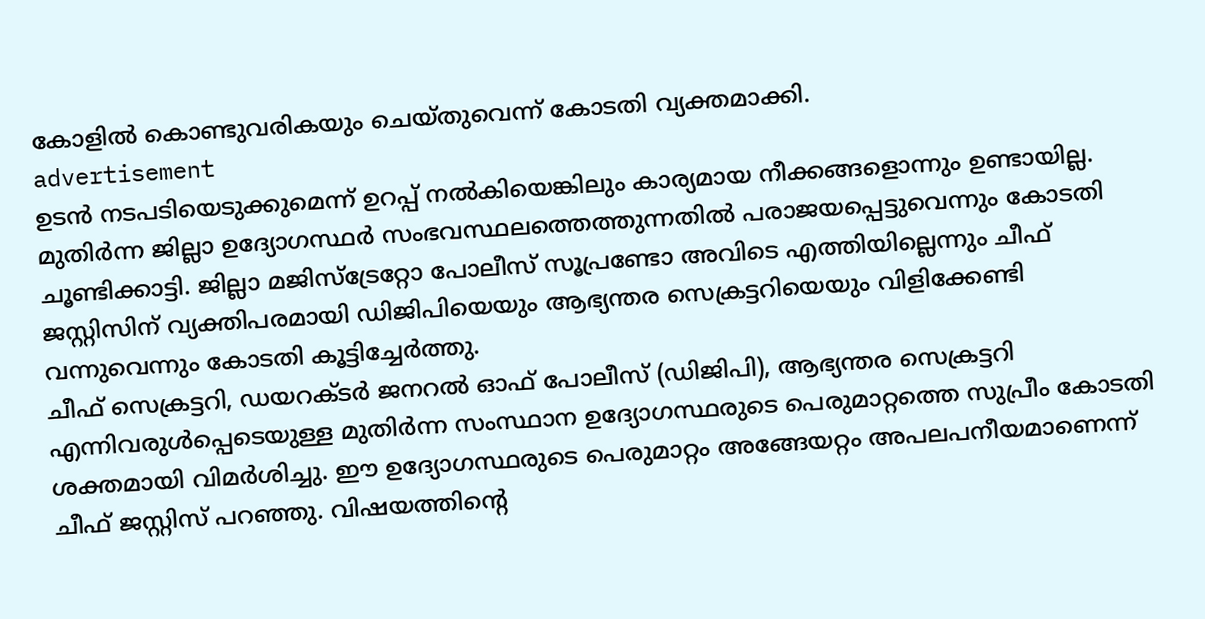കോളിൽ കൊണ്ടുവരികയും ചെയ്തുവെന്ന് കോടതി വ്യക്തമാക്കി.
advertisement
ഉടൻ നടപടിയെടുക്കുമെന്ന് ഉറപ്പ് നൽകിയെങ്കിലും കാര്യമായ നീക്കങ്ങളൊന്നും ഉണ്ടായില്ല. മുതിർന്ന ജില്ലാ ഉദ്യോഗസ്ഥർ സംഭവസ്ഥലത്തെത്തുന്നതിൽ പരാജയപ്പെട്ടുവെന്നും കോടതി ചൂണ്ടിക്കാട്ടി. ജില്ലാ മജിസ്‌ട്രേറ്റോ പോലീസ് സൂപ്രണ്ടോ അവിടെ എത്തിയില്ലെന്നും ചീഫ് ജസ്റ്റിസിന് വ്യക്തിപരമായി ഡിജിപിയെയും ആഭ്യന്തര സെക്രട്ടറിയെയും വിളിക്കേണ്ടി വന്നുവെന്നും കോടതി കൂട്ടിച്ചേർത്തു.
ചീഫ് സെക്രട്ടറി, ഡയറക്ടർ ജനറൽ ഓഫ് പോലീസ് (ഡിജിപി), ആഭ്യന്തര സെക്രട്ടറി എന്നിവരുൾപ്പെടെയുള്ള മുതിർന്ന സംസ്ഥാന ഉദ്യോഗസ്ഥരുടെ പെരുമാറ്റത്തെ സുപ്രീം കോടതി ശക്തമായി വിമർശിച്ചു. ഈ ഉദ്യോഗസ്ഥരുടെ പെരുമാറ്റം അങ്ങേയറ്റം അപലപനീയമാണെന്ന് ചീഫ് ജസ്റ്റിസ് പറഞ്ഞു. വിഷയത്തിന്റെ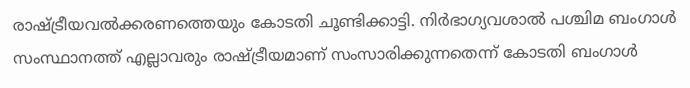രാഷ്ട്രീയവൽക്കരണത്തെയും കോടതി ചൂണ്ടിക്കാട്ടി. നിർഭാഗ്യവശാൽ പശ്ചിമ ബംഗാൾ സംസ്ഥാനത്ത് എല്ലാവരും രാഷ്ട്രീയമാണ് സംസാരിക്കുന്നതെന്ന് കോടതി ബംഗാൾ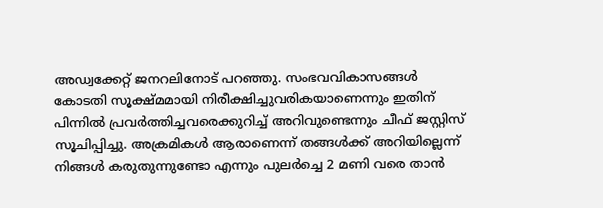അഡ്വക്കേറ്റ് ജനറലിനോട് പറഞ്ഞു. സംഭവവികാസങ്ങൾ കോടതി സൂക്ഷ്മമായി നിരീക്ഷിച്ചുവരികയാണെന്നും ഇതിന് പിന്നിൽ പ്രവർത്തിച്ചവരെക്കുറിച്ച് അറിവുണ്ടെന്നും ചീഫ് ജസ്റ്റിസ് സൂചിപ്പിച്ചു. അക്രമികൾ ആരാണെന്ന് തങ്ങൾക്ക് അറിയില്ലെന്ന് നിങ്ങൾ കരുതുന്നുണ്ടോ എന്നും പുലർച്ചെ 2 മണി വരെ താൻ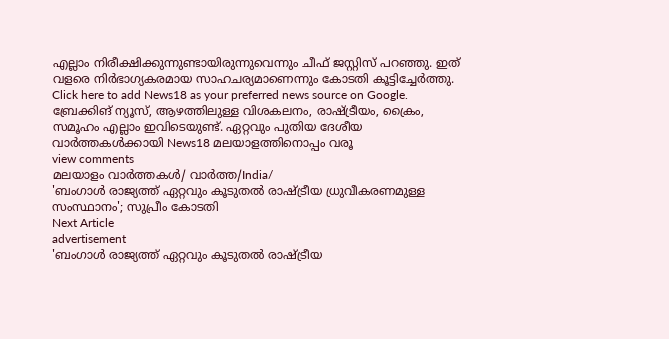എല്ലാം നിരീക്ഷിക്കുന്നുണ്ടായിരുന്നുവെന്നും ചീഫ് ജസ്റ്റിസ് പറഞ്ഞു. ഇത് വളരെ നിർഭാഗ്യകരമായ സാഹചര്യമാണെന്നും കോടതി കൂട്ടിച്ചേർത്തു.
Click here to add News18 as your preferred news source on Google.
ബ്രേക്കിങ് ന്യൂസ്, ആഴത്തിലുള്ള വിശകലനം, രാഷ്ട്രീയം, ക്രൈം, സമൂഹം എല്ലാം ഇവിടെയുണ്ട്. ഏറ്റവും പുതിയ ദേശീയ വാർത്തകൾക്കായി News18 മലയാളത്തിനൊപ്പം വരൂ
view comments
മലയാളം വാർത്തകൾ/ വാർത്ത/India/
'ബംഗാൾ രാജ്യത്ത് ഏറ്റവും കൂടുതൽ രാഷ്ട്രീയ ധ്രുവീകരണമുള്ള സംസ്ഥാനം'; സുപ്രീം കോടതി
Next Article
advertisement
'ബംഗാൾ രാജ്യത്ത് ഏറ്റവും കൂടുതൽ രാഷ്ട്രീയ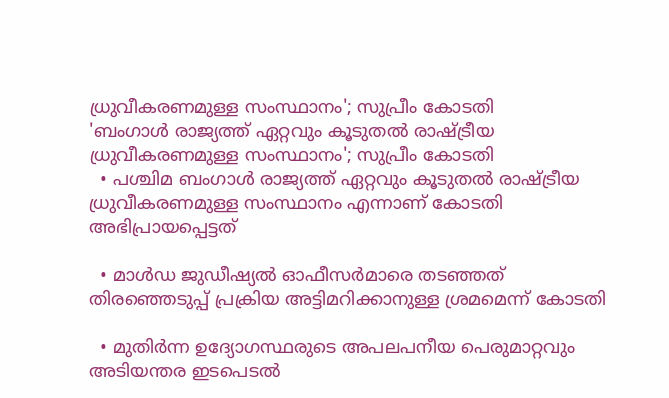ധ്രുവീകരണമുള്ള സംസ്ഥാനം'; സുപ്രീം കോടതി
'ബംഗാൾ രാജ്യത്ത് ഏറ്റവും കൂടുതൽ രാഷ്ട്രീയ ധ്രുവീകരണമുള്ള സംസ്ഥാനം'; സുപ്രീം കോടതി
  • പശ്ചിമ ബംഗാൾ രാജ്യത്ത് ഏറ്റവും കൂടുതൽ രാഷ്ട്രീയ ധ്രുവീകരണമുള്ള സംസ്ഥാനം എന്നാണ് കോടതി അഭിപ്രായപ്പെട്ടത്

  • മാൾഡ ജുഡീഷ്യൽ ഓഫീസർമാരെ തടഞ്ഞത് തിരഞ്ഞെടുപ്പ് പ്രക്രിയ അട്ടിമറിക്കാനുള്ള ശ്രമമെന്ന് കോടതി

  • മുതിർന്ന ഉദ്യോഗസ്ഥരുടെ അപലപനീയ പെരുമാറ്റവും അടിയന്തര ഇടപെടൽ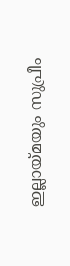ഇല്ലായ്മയും സുപ്രീം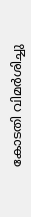കോടതി വിമർശിച്ചു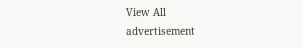View All
advertisement